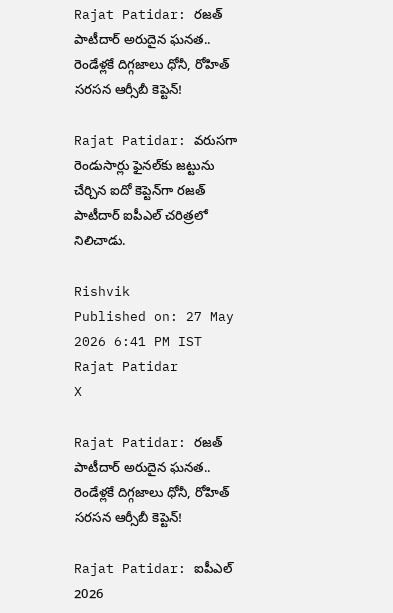Rajat Patidar: రజత్ పాటీదార్ అరుదైన ఘనత.. రెండేళ్లకే దిగ్గజాలు ధోనీ, రోహిత్ సరసన ఆర్సీబీ కెప్టెన్!

Rajat Patidar: వరుసగా రెండుసార్లు ఫైనల్‌కు జట్టును చేర్చిన ఐదో కెప్టెన్‌గా రజత్ పాటీదార్ ఐపీఎల్ చరిత్రలో నిలిచాడు.

Rishvik
Published on: 27 May 2026 6:41 PM IST
Rajat Patidar
X

Rajat Patidar: రజత్ పాటీదార్ అరుదైన ఘనత.. రెండేళ్లకే దిగ్గజాలు ధోనీ, రోహిత్ సరసన ఆర్సీబీ కెప్టెన్!

Rajat Patidar: ఐపీఎల్ 2026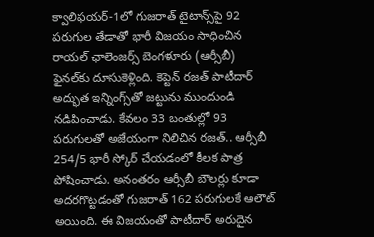క్వాలిఫయర్-1లో గుజరాత్ టైటాన్స్‌పై 92 పరుగుల తేడాతో భారీ విజయం సాధించిన రాయల్ ఛాలెంజర్స్ బెంగళూరు (ఆర్సీబీ) ఫైనల్‌కు దూసుకెళ్లింది. కెప్టెన్ రజత్ పాటీదార్ అద్భుత ఇన్నింగ్స్‌తో జట్టును ముందుండి నడిపించాడు. కేవలం 33 బంతుల్లో 93 పరుగులతో అజేయంగా నిలిచిన రజత్.. ఆర్సీబీ 254/5 భారీ స్కోర్‌ చేయడంలో కీలక పాత్ర పోషించాడు. అనంతరం ఆర్సీబీ బౌలర్లు కూడా అదరగొట్టడంతో గుజరాత్ 162 పరుగులకే ఆలౌట్ అయింది. ఈ విజయంతో పాటీదార్ అరుదైన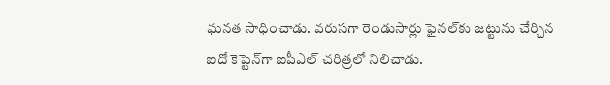ఘనత సాధించాడు. వరుసగా రెండుసార్లు ఫైనల్‌కు జట్టును చేర్చిన ఐదో కెప్టెన్‌గా ఐపీఎల్ చరిత్రలో నిలిచాడు.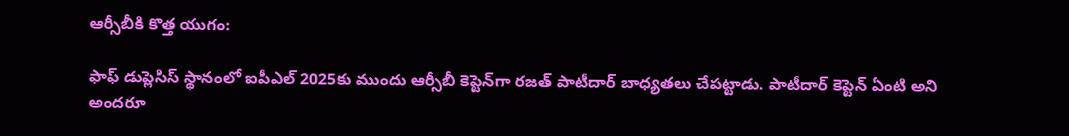ఆర్సీబీకి కొత్త యుగం:

ఫాఫ్ డుప్లెసిస్ స్థానంలో ఐపీఎల్ 2025కు ముందు ఆర్సీబీ కెప్టెన్‌గా రజత్ పాటీదార్ బాధ్యతలు చేపట్టాడు. పాటీదార్ కెప్టెన్ ఏంటి అని అందరూ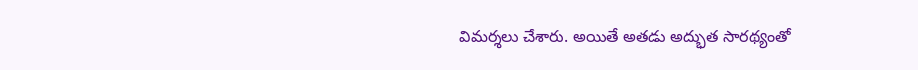విమర్శలు చేశారు. అయితే అతడు అద్భుత సారథ్యంతో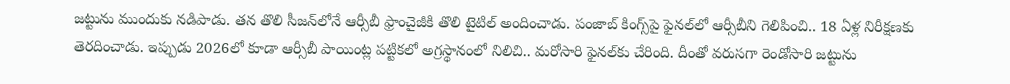జట్టును ముందుకు నడిపాడు. తన తొలి సీజన్‌లోనే ఆర్సీబీ ఫ్రాంచైజీకి తొలి టైటిల్ అందించాడు. పంజాబ్ కింగ్స్‌పై ఫైనల్‌లో ఆర్సీబీని గెలిపించి.. 18 ఏళ్ల నిరీక్షణకు తెరదించాడు. ఇప్పుడు 2026లో కూడా ఆర్సీబీ పాయింట్ల పట్టికలో అగ్రస్థానంలో నిలిచి.. మరోసారి ఫైనల్‌కు చేరింది. దీంతో వరుసగా రెండోసారి జట్టును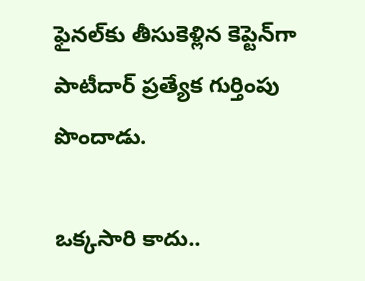ఫైనల్‌కు తీసుకెళ్లిన కెప్టెన్‌గా పాటీదార్ ప్రత్యేక గుర్తింపు పొందాడు.

ఒక్కసారి కాదు..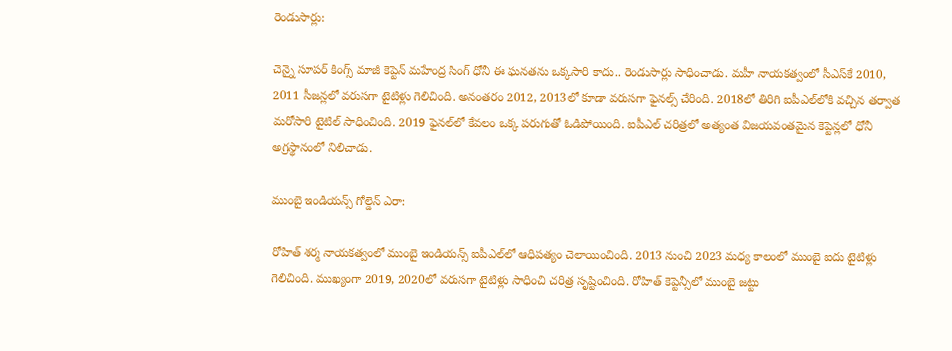రెండుసార్లు:

చెన్నై సూపర్ కింగ్స్ మాజీ కెప్టెన్ మహేంద్ర సింగ్ ధోనీ ఈ ఘనతను ఒక్కసారి కాదు.. రెండుసార్లు సాధించాడు. మహీ నాయకత్వంలో సీఎస్‌కే 2010, 2011 సీజన్లలో వరుసగా టైటిళ్లు గెలిచింది. అనంతరం 2012, 2013లో కూడా వరుసగా ఫైనల్స్ చేరింది. 2018లో తిరిగి ఐపీఎల్‌లోకి వచ్చిన తర్వాత మరోసారి టైటిల్ సాధించింది. 2019 ఫైనల్‌లో కేవలం ఒక్క పరుగుతో ఓడిపోయింది. ఐపీఎల్ చరిత్రలో అత్యంత విజయవంతమైన కెప్టెన్లలో ధోనీ అగ్రస్థానంలో నిలిచాడు.

ముంబై ఇండియన్స్ గోల్డెన్ ఎరా:

రోహిత్ శర్మ నాయకత్వంలో ముంబై ఇండియన్స్ ఐపీఎల్‌లో ఆధిపత్యం చెలాయించింది. 2013 నుంచి 2023 మధ్య కాలంలో ముంబై ఐదు టైటిళ్లు గెలిచింది. ముఖ్యంగా 2019, 2020లో వరుసగా టైటిళ్లు సాధించి చరిత్ర సృష్టించింది. రోహిత్ కెప్టెన్సీలో ముంబై జట్టు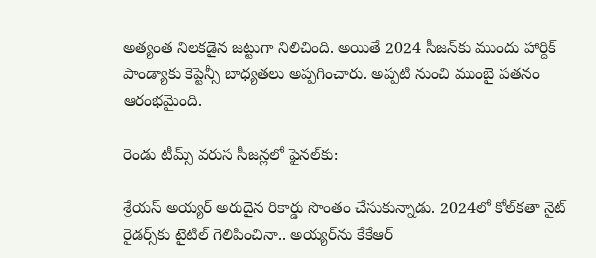అత్యంత నిలకడైన జట్టుగా నిలిచింది. అయితే 2024 సీజన్‌కు ముందు హార్దిక్ పాండ్యాకు కెప్టెన్సీ బాధ్యతలు అప్పగించారు. అప్పటి నుంచి ముంబై పతనం ఆరంభమైంది.

రెండు టీమ్స్ వరుస సీజన్లలో ఫైనల్‌కు:

శ్రేయస్ అయ్యర్ అరుదైన రికార్డు సొంతం చేసుకున్నాడు. 2024లో కోల్‌కతా నైట్ రైడర్స్‌కు టైటిల్ గెలిపించినా.. అయ్యర్‌ను కేకేఆర్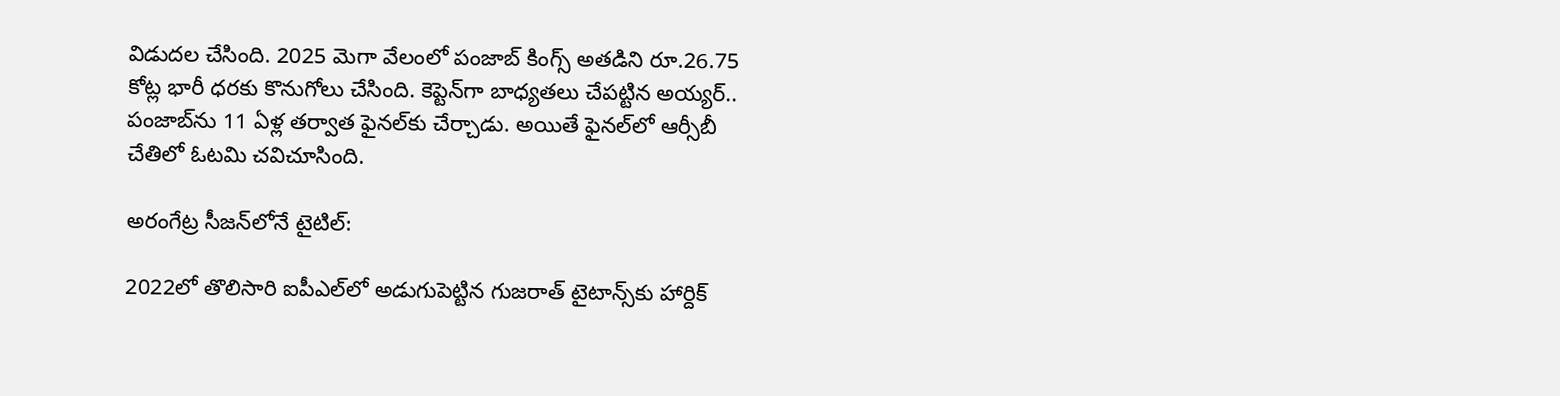విడుదల చేసింది. 2025 మెగా వేలంలో పంజాబ్ కింగ్స్ అతడిని రూ.26.75 కోట్ల భారీ ధరకు కొనుగోలు చేసింది. కెప్టెన్‌గా బాధ్యతలు చేపట్టిన అయ్యర్.. పంజాబ్‌ను 11 ఏళ్ల తర్వాత ఫైనల్‌కు చేర్చాడు. అయితే ఫైనల్‌లో ఆర్సీబీ చేతిలో ఓటమి చవిచూసింది.

అరంగేట్ర సీజన్‌లోనే టైటిల్:

2022లో తొలిసారి ఐపీఎల్‌లో అడుగుపెట్టిన గుజరాత్ టైటాన్స్‌కు హార్దిక్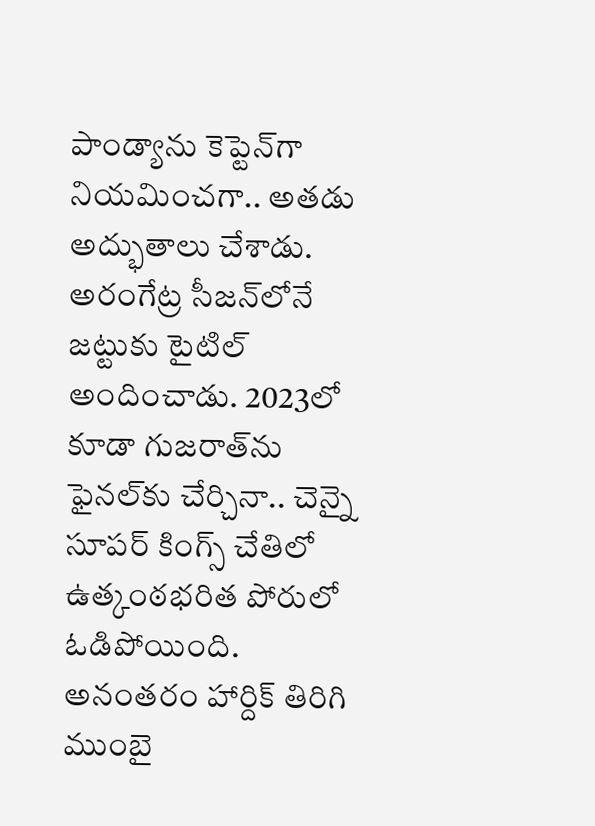పాండ్యాను కెప్టెన్‌గా నియమించగా.. అతడు అద్భుతాలు చేశాడు. అరంగేట్ర సీజన్‌లోనే జట్టుకు టైటిల్ అందించాడు. 2023లో కూడా గుజరాత్‌ను ఫైనల్‌కు చేర్చినా.. చెన్నై సూపర్ కింగ్స్ చేతిలో ఉత్కంఠభరిత పోరులో ఓడిపోయింది. అనంతరం హార్దిక్ తిరిగి ముంబై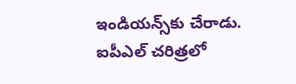ఇండియన్స్‌కు చేరాడు. ఐపీఎల్ చరిత్రలో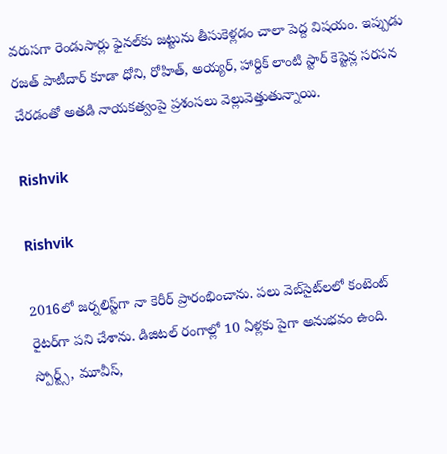వరుసగా రెండుసార్లు ఫైనల్‌కు జట్టును తీసుకెళ్లడం చాలా పెద్ద విషయం. ఇప్పుడు రజత్ పాటీదార్ కూడా ధోని, రోహిత్, అయ్యర్, హార్దిక్ లాంటి స్టార్ కెప్టెన్ల సరసన చేరడంతో అతడి నాయకత్వంపై ప్రశంసలు వెల్లువెత్తుతున్నాయి.

Rishvik

Rishvik

2016లో జర్నలిస్ట్‌గా నా కెరీర్ ప్రారంభించాను. పలు వెబ్‌సైట్‌లలో కంటెంట్ రైటర్‌గా పని చేశాను. డిజిటల్‌ రంగాల్లో 10 ఏళ్లకు పైగా అనుభవం ఉంది. స్పోర్ట్స్, మూవీస్,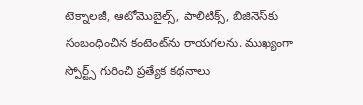టెక్నాలజీ, ఆటోమొబైల్స్, పాలిటిక్స్, బిజినెస్‌కు సంబంధించిన కంటెంట్‌ను రాయగలను. ముఖ్యంగా స్పోర్ట్స్ గురించి ప్రత్యేక కథనాలు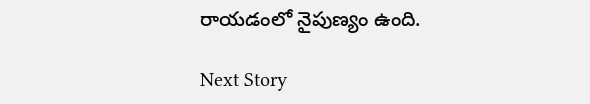రాయడంలో నైపుణ్యం ఉంది.

Next Story